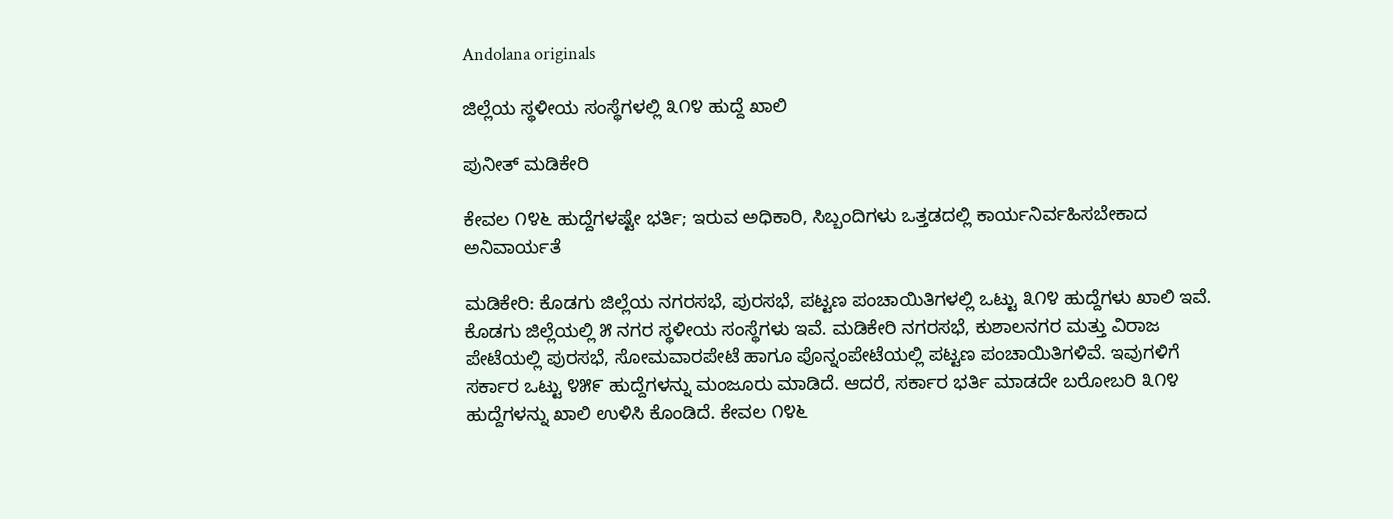Andolana originals

ಜಿಲ್ಲೆಯ ಸ್ಥಳೀಯ ಸಂಸ್ಥೆಗಳಲ್ಲಿ ೩೧೪ ಹುದ್ದೆ ಖಾಲಿ

ಪುನೀತ್ ಮಡಿಕೇರಿ

ಕೇವಲ ೧೪೬ ಹುದ್ದೆಗಳಷ್ಟೇ ಭರ್ತಿ; ಇರುವ ಅಧಿಕಾರಿ, ಸಿಬ್ಬಂದಿಗಳು ಒತ್ತಡದಲ್ಲಿ ಕಾರ್ಯನಿರ್ವಹಿಸಬೇಕಾದ ಅನಿವಾರ್ಯತೆ

ಮಡಿಕೇರಿ: ಕೊಡಗು ಜಿಲ್ಲೆಯ ನಗರಸಭೆ, ಪುರಸಭೆ, ಪಟ್ಟಣ ಪಂಚಾಯಿತಿಗಳಲ್ಲಿ ಒಟ್ಟು ೩೧೪ ಹುದ್ದೆಗಳು ಖಾಲಿ ಇವೆ. ಕೊಡಗು ಜಿಲ್ಲೆಯಲ್ಲಿ ೫ ನಗರ ಸ್ಥಳೀಯ ಸಂಸ್ಥೆಗಳು ಇವೆ. ಮಡಿಕೇರಿ ನಗರಸಭೆ, ಕುಶಾಲನಗರ ಮತ್ತು ವಿರಾಜ ಪೇಟೆಯಲ್ಲಿ ಪುರಸಭೆ, ಸೋಮವಾರಪೇಟೆ ಹಾಗೂ ಪೊನ್ನಂಪೇಟೆಯಲ್ಲಿ ಪಟ್ಟಣ ಪಂಚಾಯಿತಿಗಳಿವೆ. ಇವುಗಳಿಗೆ ಸರ್ಕಾರ ಒಟ್ಟು ೪೫೯ ಹುದ್ದೆಗಳನ್ನು ಮಂಜೂರು ಮಾಡಿದೆ. ಆದರೆ, ಸರ್ಕಾರ ಭರ್ತಿ ಮಾಡದೇ ಬರೋಬರಿ ೩೧೪ ಹುದ್ದೆಗಳನ್ನು ಖಾಲಿ ಉಳಿಸಿ ಕೊಂಡಿದೆ. ಕೇವಲ ೧೪೬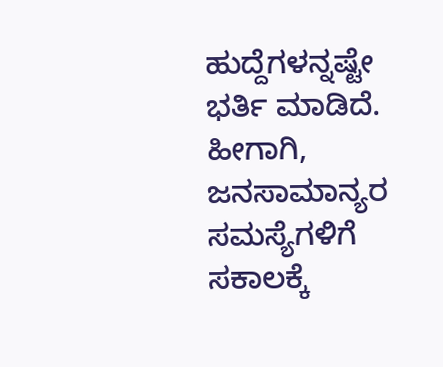ಹುದ್ದೆಗಳನ್ನಷ್ಟೇ ಭರ್ತಿ ಮಾಡಿದೆ. ಹೀಗಾಗಿ, ಜನಸಾಮಾನ್ಯರ ಸಮಸ್ಯೆಗಳಿಗೆ ಸಕಾಲಕ್ಕೆ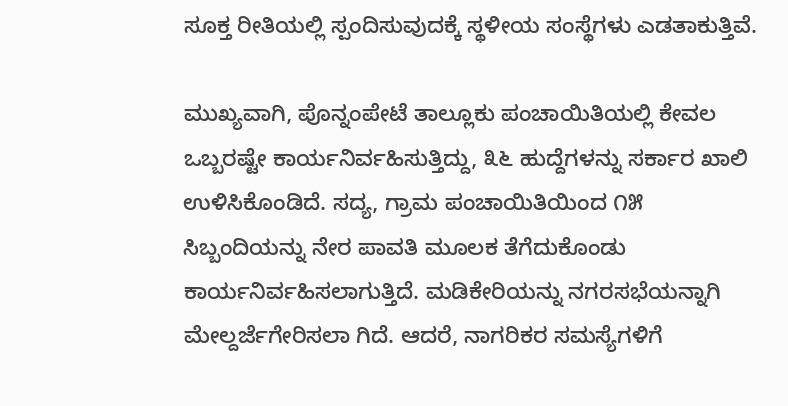ಸೂಕ್ತ ರೀತಿಯಲ್ಲಿ ಸ್ಪಂದಿಸುವುದಕ್ಕೆ ಸ್ಥಳೀಯ ಸಂಸ್ಥೆಗಳು ಎಡತಾಕುತ್ತಿವೆ.

ಮುಖ್ಯವಾಗಿ, ಪೊನ್ನಂಪೇಟೆ ತಾಲ್ಲೂಕು ಪಂಚಾಯಿತಿಯಲ್ಲಿ ಕೇವಲ ಒಬ್ಬರಷ್ಟೇ ಕಾರ್ಯನಿರ್ವಹಿಸುತ್ತಿದ್ದು, ೩೬ ಹುದ್ದೆಗಳನ್ನು ಸರ್ಕಾರ ಖಾಲಿ ಉಳಿಸಿಕೊಂಡಿದೆ. ಸದ್ಯ, ಗ್ರಾಮ ಪಂಚಾಯಿತಿಯಿಂದ ೧೫ ಸಿಬ್ಬಂದಿಯನ್ನು ನೇರ ಪಾವತಿ ಮೂಲಕ ತೆಗೆದುಕೊಂಡು ಕಾರ್ಯನಿರ್ವಹಿಸಲಾಗುತ್ತಿದೆ. ಮಡಿಕೇರಿಯನ್ನು ನಗರಸಭೆಯನ್ನಾಗಿ ಮೇಲ್ದರ್ಜೆಗೇರಿಸಲಾ ಗಿದೆ. ಆದರೆ, ನಾಗರಿಕರ ಸಮಸ್ಯೆಗಳಿಗೆ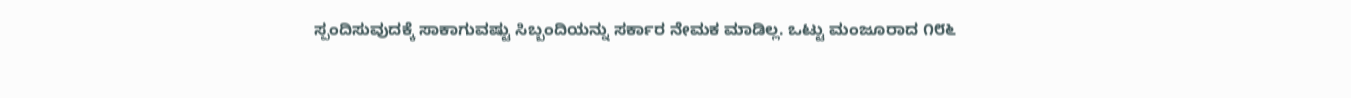ಸ್ಪಂದಿಸುವುದಕ್ಕೆ ಸಾಕಾಗುವಷ್ಟು ಸಿಬ್ಬಂದಿಯನ್ನು ಸರ್ಕಾರ ನೇಮಕ ಮಾಡಿಲ್ಲ. ಒಟ್ಟು ಮಂಜೂರಾದ ೧೮೬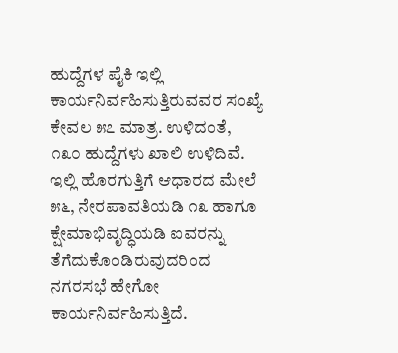ಹುದ್ದೆಗಳ ಪೈಕಿ ಇಲ್ಲಿ ಕಾರ್ಯನಿರ್ವಹಿಸುತ್ತಿರುವವರ ಸಂಖ್ಯೆ ಕೇವಲ ೫೭ ಮಾತ್ರ. ಉಳಿದಂತೆ, ೧೩೦ ಹುದ್ದೆಗಳು ಖಾಲಿ ಉಳಿದಿವೆ. ಇಲ್ಲಿ ಹೊರಗುತ್ತಿಗೆ ಆಧಾರದ ಮೇಲೆ ೫೬, ನೇರಪಾವತಿಯಡಿ ೧೩ ಹಾಗೂ ಕ್ಷೇಮಾಭಿವೃದ್ಧಿಯಡಿ ಐವರನ್ನು ತೆಗೆದುಕೊಂಡಿರುವುದರಿಂದ ನಗರಸಭೆ ಹೇಗೋ ಕಾರ್ಯನಿರ್ವಹಿಸುತ್ತಿದೆ.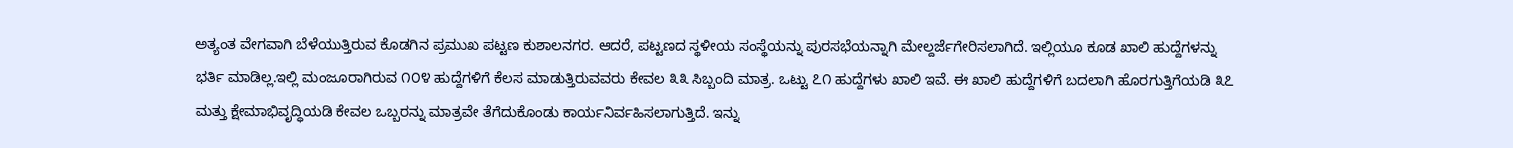ಅತ್ಯಂತ ವೇಗವಾಗಿ ಬೆಳೆಯುತ್ತಿರುವ ಕೊಡಗಿನ ಪ್ರಮುಖ ಪಟ್ಟಣ ಕುಶಾಲನಗರ. ಆದರೆ, ಪಟ್ಟಣದ ಸ್ಥಳೀಯ ಸಂಸ್ಥೆಯನ್ನು ಪುರಸಭೆಯನ್ನಾಗಿ ಮೇಲ್ದರ್ಜೆಗೇರಿಸಲಾಗಿದೆ. ಇಲ್ಲಿಯೂ ಕೂಡ ಖಾಲಿ ಹುದ್ದೆಗಳನ್ನು ಭರ್ತಿ ಮಾಡಿಲ್ಲ.ಇಲ್ಲಿ ಮಂಜೂರಾಗಿರುವ ೧೦೪ ಹುದ್ದೆಗಳಿಗೆ ಕೆಲಸ ಮಾಡುತ್ತಿರುವವರು ಕೇವಲ ೩೩ ಸಿಬ್ಬಂದಿ ಮಾತ್ರ. ಒಟ್ಟು ೭೧ ಹುದ್ದೆಗಳು ಖಾಲಿ ಇವೆ. ಈ ಖಾಲಿ ಹುದ್ದೆಗಳಿಗೆ ಬದಲಾಗಿ ಹೊರಗುತ್ತಿಗೆಯಡಿ ೩೭ ಮತ್ತು ಕ್ಷೇಮಾಭಿವೃದ್ಧಿಯಡಿ ಕೇವಲ ಒಬ್ಬರನ್ನು ಮಾತ್ರವೇ ತೆಗೆದುಕೊಂಡು ಕಾರ್ಯನಿರ್ವಹಿಸಲಾಗುತ್ತಿದೆ. ಇನ್ನು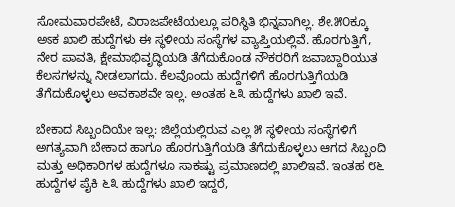ಸೋಮವಾರಪೇಟೆ, ವಿರಾಜಪೇಟೆಯಲ್ಲೂ ಪರಿಸ್ಥಿತಿ ಭಿನ್ನವಾಗಿಲ್ಲ. ಶೇ.೫೦ಕ್ಕೂ ಅಽಕ ಖಾಲಿ ಹುದ್ದೆಗಳು ಈ ಸ್ಥಳೀಯ ಸಂಸ್ಥೆಗಳ ವ್ಯಾಪ್ತಿಯಲ್ಲಿವೆ. ಹೊರಗುತ್ತಿಗೆ, ನೇರ ಪಾವತಿ, ಕ್ಷೇಮಾಭಿವೃದ್ಧಿಯಡಿ ತೆಗೆದುಕೊಂಡ ನೌಕರರಿಗೆ ಜವಾಬ್ದಾರಿಯುತ ಕೆಲಸಗಳನ್ನು ನೀಡಲಾಗದು. ಕೆಲವೊಂದು ಹುದ್ದೆಗಳಿಗೆ ಹೊರಗುತ್ತಿಗೆಯಡಿ ತೆಗೆದುಕೊಳ್ಳಲು ಅವಕಾಶವೇ ಇಲ್ಲ. ಅಂತಹ ೬೩ ಹುದ್ದೆಗಳು ಖಾಲಿ ಇವೆ.

ಬೇಕಾದ ಸಿಬ್ಬಂದಿಯೇ ಇಲ್ಲ: ಜಿಲ್ಲೆಯಲ್ಲಿರುವ ಎಲ್ಲ ೫ ಸ್ಥಳೀಯ ಸಂಸ್ಥೆಗಳಿಗೆ ಅಗತ್ಯವಾಗಿ ಬೇಕಾದ ಹಾಗೂ ಹೊರಗುತ್ತಿಗೆಯಡಿ ತೆಗೆದುಕೊಳ್ಳಲು ಆಗದ ಸಿಬ್ಬಂದಿ ಮತ್ತು ಅಧಿಕಾರಿಗಳ ಹುದ್ದೆಗಳೂ ಸಾಕಷ್ಟು ಪ್ರಮಾಣದಲ್ಲಿ ಖಾಲಿಇವೆ. ಇಂತಹ ೮೬ ಹುದ್ದೆಗಳ ಪೈಕಿ ೬೩ ಹುದ್ದೆಗಳು ಖಾಲಿ ಇದ್ದರೆ,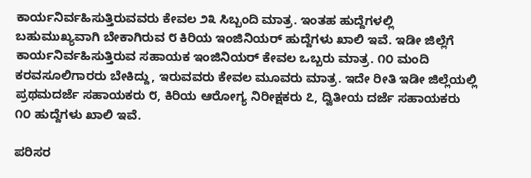ಕಾರ್ಯನಿರ್ವಹಿಸುತ್ತಿರುವವರು ಕೇವಲ ೨೩ ಸಿಬ್ಬಂದಿ ಮಾತ್ರ. ಇಂತಹ ಹುದ್ದೆಗಳಲ್ಲಿ ಬಹುಮುಖ್ಯವಾಗಿ ಬೇಕಾಗಿರುವ ೮ ಕಿರಿಯ ಇಂಜಿನಿಯರ್ ಹುದ್ದೆಗಳು ಖಾಲಿ ಇವೆ. ಇಡೀ ಜಿಲ್ಲೆಗೆ ಕಾರ್ಯನಿರ್ವಹಿಸುತ್ತಿರುವ ಸಹಾಯಕ ಇಂಜಿನಿಯರ್ ಕೇವಲ ಒಬ್ಬರು ಮಾತ್ರ. ೧೦ ಮಂದಿ ಕರವಸೂಲಿಗಾರರು ಬೇಕಿದ್ದು, ಇರುವವರು ಕೇವಲ ಮೂವರು ಮಾತ್ರ. ಇದೇ ರೀತಿ ಇಡೀ ಜಿಲ್ಲೆಯಲ್ಲಿ ಪ್ರಥಮದರ್ಜೆ ಸಹಾಯಕರು ೮, ಕಿರಿಯ ಆರೋಗ್ಯ ನಿರೀಕ್ಷಕರು ೭, ದ್ವಿತೀಯ ದರ್ಜೆ ಸಹಾಯಕರು ೧೦ ಹುದ್ದೆಗಳು ಖಾಲಿ ಇವೆ.

ಪರಿಸರ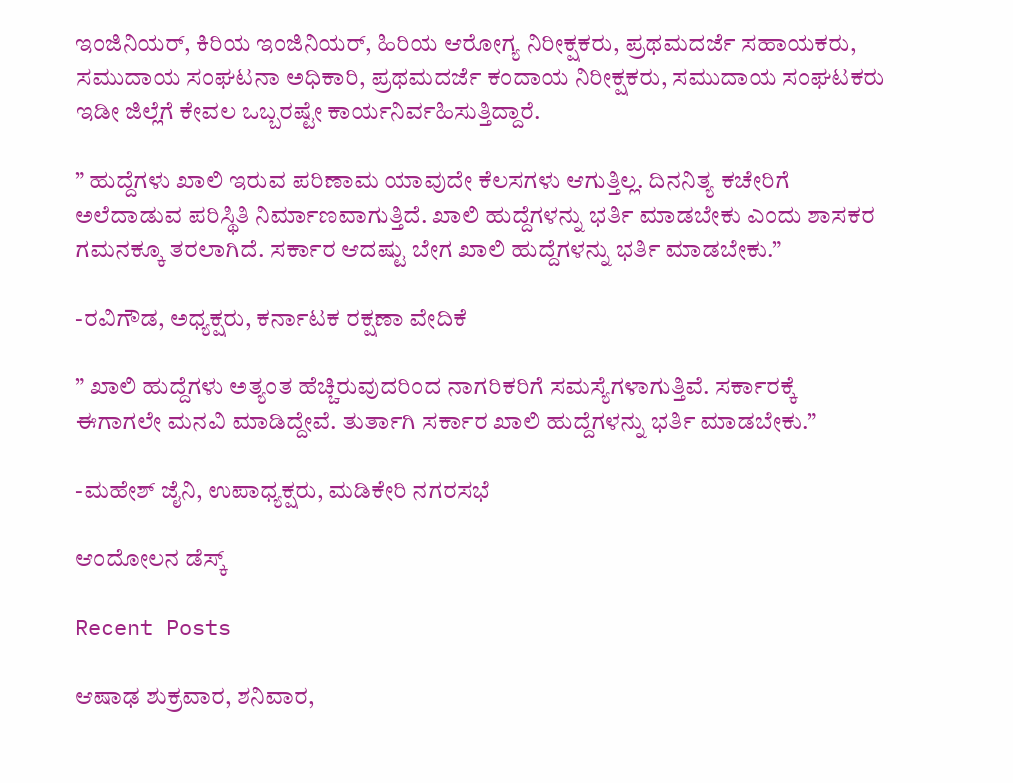ಇಂಜಿನಿಯರ್, ಕಿರಿಯ ಇಂಜಿನಿಯರ್, ಹಿರಿಯ ಆರೋಗ್ಯ ನಿರೀಕ್ಷಕರು, ಪ್ರಥಮದರ್ಜೆ ಸಹಾಯಕರು, ಸಮುದಾಯ ಸಂಘಟನಾ ಅಧಿಕಾರಿ, ಪ್ರಥಮದರ್ಜೆ ಕಂದಾಯ ನಿರೀಕ್ಷಕರು, ಸಮುದಾಯ ಸಂಘಟಕರು ಇಡೀ ಜಿಲ್ಲೆಗೆ ಕೇವಲ ಒಬ್ಬರಷ್ಟೇ ಕಾರ್ಯನಿರ್ವಹಿಸುತ್ತಿದ್ದಾರೆ.

” ಹುದ್ದೆಗಳು ಖಾಲಿ ಇರುವ ಪರಿಣಾಮ ಯಾವುದೇ ಕೆಲಸಗಳು ಆಗುತ್ತಿಲ್ಲ. ದಿನನಿತ್ಯ ಕಚೇರಿಗೆ ಅಲೆದಾಡುವ ಪರಿಸ್ಥಿತಿ ನಿರ್ಮಾಣವಾಗುತ್ತಿದೆ. ಖಾಲಿ ಹುದ್ದೆಗಳನ್ನು ಭರ್ತಿ ಮಾಡಬೇಕು ಎಂದು ಶಾಸಕರ ಗಮನಕ್ಕೂ ತರಲಾಗಿದೆ. ಸರ್ಕಾರ ಆದಷ್ಟು ಬೇಗ ಖಾಲಿ ಹುದ್ದೆಗಳನ್ನು ಭರ್ತಿ ಮಾಡಬೇಕು.”

-ರವಿಗೌಡ, ಅಧ್ಯಕ್ಷರು, ಕರ್ನಾಟಕ ರಕ್ಷಣಾ ವೇದಿಕೆ

” ಖಾಲಿ ಹುದ್ದೆಗಳು ಅತ್ಯಂತ ಹೆಚ್ಚಿರುವುದರಿಂದ ನಾಗರಿಕರಿಗೆ ಸಮಸ್ಯೆಗಳಾಗುತ್ತಿವೆ. ಸರ್ಕಾರಕ್ಕೆ ಈಗಾಗಲೇ ಮನವಿ ಮಾಡಿದ್ದೇವೆ. ತುರ್ತಾಗಿ ಸರ್ಕಾರ ಖಾಲಿ ಹುದ್ದೆಗಳನ್ನು ಭರ್ತಿ ಮಾಡಬೇಕು.”

-ಮಹೇಶ್ ಜೈನಿ, ಉಪಾಧ್ಯಕ್ಷರು, ಮಡಿಕೇರಿ ನಗರಸಭೆ

ಆಂದೋಲನ ಡೆಸ್ಕ್

Recent Posts

ಆಷಾಢ ಶುಕ್ರವಾರ, ಶನಿವಾರ,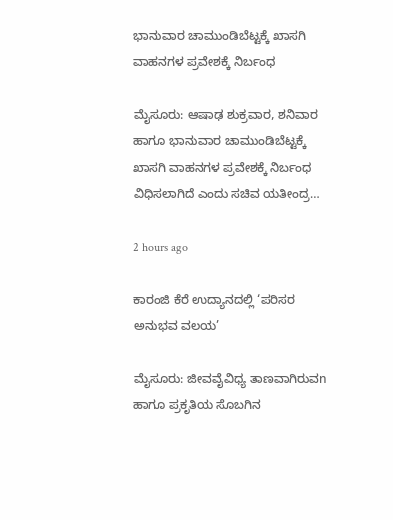ಭಾನುವಾರ ಚಾಮುಂಡಿಬೆಟ್ಟಕ್ಕೆ ಖಾಸಗಿ ವಾಹನಗಳ ಪ್ರವೇಶಕ್ಕೆ ನಿರ್ಬಂಧ

ಮೈಸೂರು: ಆಷಾಢ ಶುಕ್ರವಾರ, ಶನಿವಾರ ಹಾಗೂ ಭಾನುವಾರ ಚಾಮುಂಡಿಬೆಟ್ಟಕ್ಕೆ ಖಾಸಗಿ ವಾಹನಗಳ ಪ್ರವೇಶಕ್ಕೆ ನಿರ್ಬಂಧ ವಿಧಿಸಲಾಗಿದೆ ಎಂದು ಸಚಿವ ಯತೀಂದ್ರ…

2 hours ago

ಕಾರಂಜಿ ಕೆರೆ ಉದ್ಯಾನದಲ್ಲಿ ‘ಪರಿಸರ ಅನುಭವ ವಲಯ’

ಮೈಸೂರು: ಜೀವವೈವಿಧ್ಯ ತಾಣವಾಗಿರುವn ಹಾಗೂ ಪ್ರಕೃತಿಯ ಸೊಬಗಿನ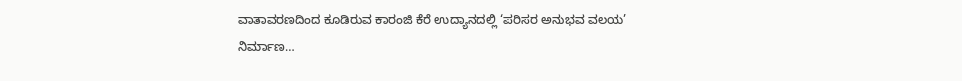ವಾತಾವರಣದಿಂದ ಕೂಡಿರುವ ಕಾರಂಜಿ ಕೆರೆ ಉದ್ಯಾನದಲ್ಲಿ ‘ಪರಿಸರ ಅನುಭವ ವಲಯ’ ನಿರ್ಮಾಣ…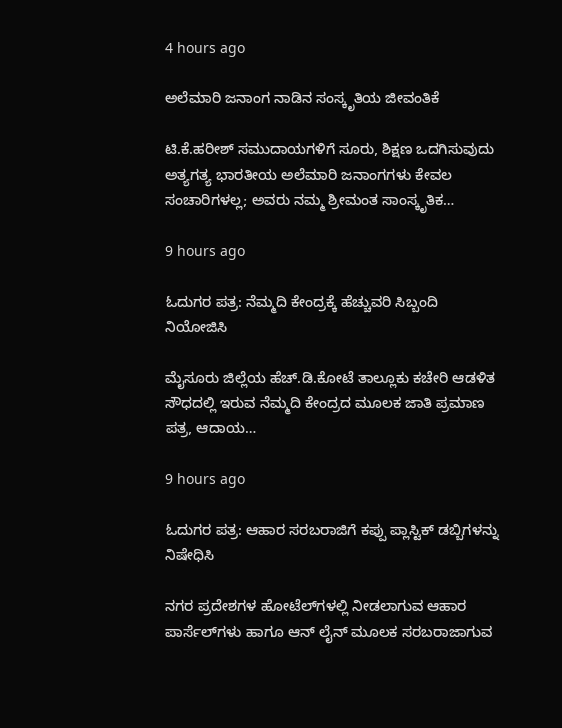4 hours ago

ಅಲೆಮಾರಿ ಜನಾಂಗ ನಾಡಿನ ಸಂಸ್ಕೃತಿಯ ಜೀವಂತಿಕೆ

ಟಿ.ಕೆ.ಹರೀಶ್ ಸಮುದಾಯಗಳಿಗೆ ಸೂರು, ಶಿಕ್ಷಣ ಒದಗಿಸುವುದು ಅತ್ಯಗತ್ಯ ಭಾರತೀಯ ಅಲೆಮಾರಿ ಜನಾಂಗಗಳು ಕೇವಲ ಸಂಚಾರಿಗಳಲ್ಲ; ಅವರು ನಮ್ಮ ಶ್ರೀಮಂತ ಸಾಂಸ್ಕೃತಿಕ…

9 hours ago

ಓದುಗರ ಪತ್ರ: ನೆಮ್ಮದಿ ಕೇಂದ್ರಕ್ಕೆ ಹೆಚ್ಚುವರಿ ಸಿಬ್ಬಂದಿ ನಿಯೋಜಿಸಿ

ಮೈಸೂರು ಜಿಲ್ಲೆಯ ಹೆಚ್.ಡಿ.ಕೋಟೆ ತಾಲ್ಲೂಕು ಕಚೇರಿ ಆಡಳಿತ ಸೌಧದಲ್ಲಿ ಇರುವ ನೆಮ್ಮದಿ ಕೇಂದ್ರದ ಮೂಲಕ ಜಾತಿ ಪ್ರಮಾಣ ಪತ್ರ, ಆದಾಯ…

9 hours ago

ಓದುಗರ ಪತ್ರ: ಆಹಾರ ಸರಬರಾಜಿಗೆ ಕಪ್ಪು ಪ್ಲಾಸ್ಟಿಕ್ ಡಬ್ಬಿಗಳನ್ನು ನಿಷೇಧಿಸಿ

ನಗರ ಪ್ರದೇಶಗಳ ಹೋಟೆಲ್‌ಗಳಲ್ಲಿ ನೀಡಲಾಗುವ ಆಹಾರ ಪಾರ್ಸೆಲ್‌ಗಳು ಹಾಗೂ ಆನ್ ಲೈನ್ ಮೂಲಕ ಸರಬರಾಜಾಗುವ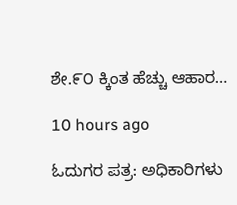ಶೇ.೯೦ ಕ್ಕಿಂತ ಹೆಚ್ಚು ಆಹಾರ…

10 hours ago

ಓದುಗರ ಪತ್ರ: ಅಧಿಕಾರಿಗಳು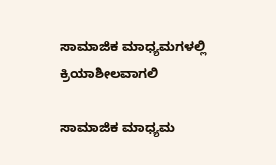ಸಾಮಾಜಿಕ ಮಾಧ್ಯಮಗಳಲ್ಲಿ ಕ್ರಿಯಾಶೀಲವಾಗಲಿ

ಸಾಮಾಜಿಕ ಮಾಧ್ಯಮ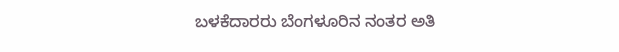ಬಳಕೆದಾರರು ಬೆಂಗಳೂರಿನ ನಂತರ ಅತಿ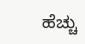ಹೆಚ್ಚು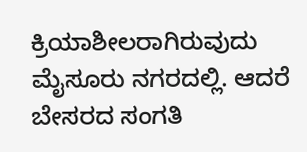ಕ್ರಿಯಾಶೀಲರಾಗಿರುವುದು ಮೈಸೂರು ನಗರದಲ್ಲಿ. ಆದರೆ ಬೇಸರದ ಸಂಗತಿ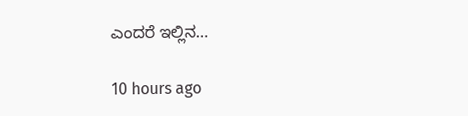ಎಂದರೆ ಇಲ್ಲಿನ…

10 hours ago